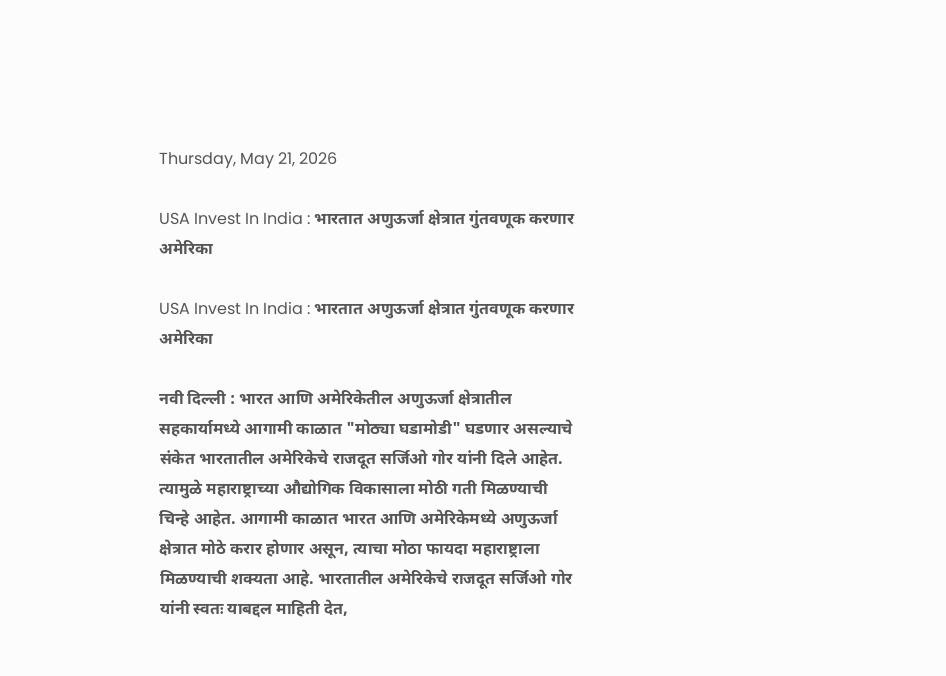Thursday, May 21, 2026

USA Invest In India : भारतात अणुऊर्जा क्षेत्रात गुंतवणूक करणार अमेरिका

USA Invest In India : भारतात अणुऊर्जा क्षेत्रात गुंतवणूक करणार अमेरिका

नवी दिल्ली : भारत आणि अमेरिकेतील अणुऊर्जा क्षेत्रातील सहकार्यामध्ये आगामी काळात "मोठ्या घडामोडी" घडणार असल्याचे संकेत भारतातील अमेरिकेचे राजदूत सर्जिओ गोर यांनी दिले आहेत. त्यामुळे महाराष्ट्राच्या औद्योगिक विकासाला मोठी गती मिळण्याची चिन्हे आहेत. आगामी काळात भारत आणि अमेरिकेमध्ये अणुऊर्जा क्षेत्रात मोठे करार होणार असून, त्याचा मोठा फायदा महाराष्ट्राला मिळण्याची शक्यता आहे. भारतातील अमेरिकेचे राजदूत सर्जिओ गोर यांनी स्वतः याबद्दल माहिती देत,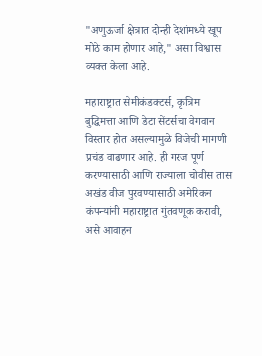"अणुऊर्जा क्षेत्रात दोन्ही देशांमध्ये खूप मोठे काम होणार आहे," असा विश्वास व्यक्त केला आहे.

महाराष्ट्रात सेमीकंडक्टर्स, कृत्रिम बुद्धिमत्ता आणि डेटा सेंटर्सचा वेगवान विस्तार होत असल्यामुळे विजेची मागणी प्रचंड वाढणार आहे. ही गरज पूर्ण करण्यासाठी आणि राज्याला चोवीस तास अखंड वीज पुरवण्यासाठी अमेरिकन कंपन्यांनी महाराष्ट्रात गुंतवणूक करावी, असे आवाहन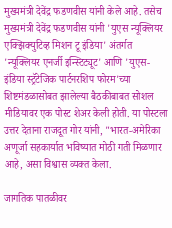मुख्यमंत्री देवेंद्र फडणवीस यांनी केले आहे. तसेच मुख्यमंत्री देवेंद्र फडणवीस यांनी 'युएस न्यूक्लियर एक्झिक्युटिव्ह मिशन टू इंडिया' अंतर्गत 'न्यूक्लियर एनर्जी इन्स्टिट्यूट' आणि 'युएस-इंडिया स्ट्रॅटेजिक पार्टनरशिप फोरम'च्या शिष्टमंडळासोबत झालेल्या बैठकीबाबत सोशल मीडियावर एक पोस्ट शेअर केली होती. या पोस्टला उत्तर देताना राजदूत गोर यांनी, "भारत-अमेरिका अणूर्जा सहकार्यात भविष्यात मोठी गती मिळणार आहे, असा विश्वास व्यक्त केला.

जागतिक पातळीवर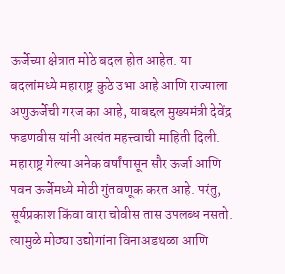ऊर्जेच्या क्षेत्रात मोठे बदल होत आहेत. या बदलांमध्ये महाराष्ट्र कुठे उभा आहे आणि राज्याला अणुऊर्जेची गरज का आहे, याबद्दल मुख्यमंत्री देवेंद्र फडणवीस यांनी अत्यंत महत्त्वाची माहिती दिली. महाराष्ट्र गेल्या अनेक वर्षांपासून सौर ऊर्जा आणि पवन ऊर्जेमध्ये मोठी गुंतवणूक करत आहे. परंतु, सूर्यप्रकाश किंवा वारा चोवीस तास उपलब्ध नसतो. त्यामुळे मोठ्या उद्योगांना विनाअडथळा आणि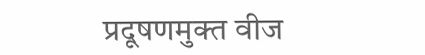प्रदूषणमुक्त वीज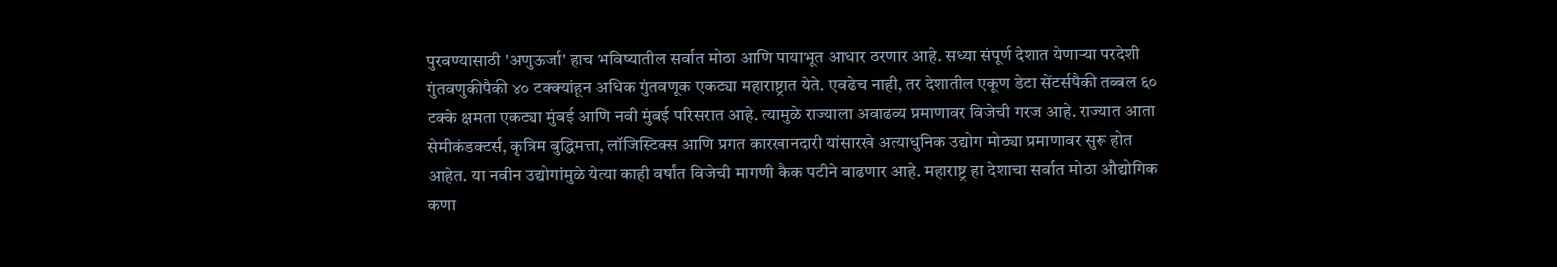पुरवण्यासाठी 'अणुऊर्जा' हाच भविष्यातील सर्वात मोठा आणि पायाभूत आधार ठरणार आहे. सध्या संपूर्ण देशात येणाऱ्या परदेशी गुंतवणुकीपैकी ४० टक्क्यांहून अधिक गुंतवणूक एकट्या महाराष्ट्रात येते. एवढेच नाही, तर देशातील एकूण डेटा सेंटर्सपैकी तब्बल ६० टक्के क्षमता एकट्या मुंबई आणि नवी मुंबई परिसरात आहे. त्यामुळे राज्याला अवाढव्य प्रमाणावर विजेची गरज आहे. राज्यात आता सेमीकंडक्टर्स, कृत्रिम बुद्धिमत्ता, लॉजिस्टिक्स आणि प्रगत कारखानदारी यांसारखे अत्याधुनिक उद्योग मोठ्या प्रमाणावर सुरू होत आहेत. या नवीन उद्योगांमुळे येत्या काही वर्षांत विजेची मागणी कैक पटीने वाढणार आहे. महाराष्ट्र हा देशाचा सर्वात मोठा औद्योगिक कणा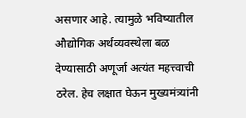असणार आहे. त्यामुळे भविष्यातील औद्योगिक अर्थव्यवस्थेला बळ देण्यासाठी अणूर्जा अत्यंत महत्त्वाची ठरेल. हेच लक्षात घेऊन मुख्यमंत्र्यांनी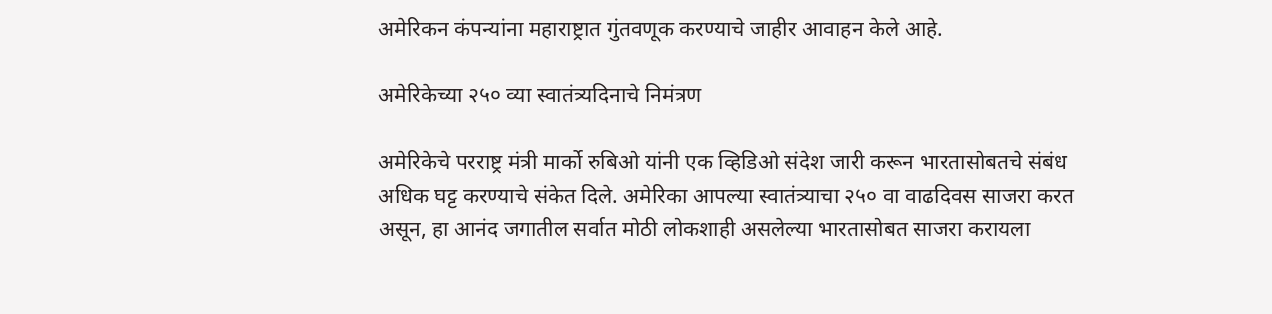अमेरिकन कंपन्यांना महाराष्ट्रात गुंतवणूक करण्याचे जाहीर आवाहन केले आहे.

अमेरिकेच्या २५० व्या स्वातंत्र्यदिनाचे निमंत्रण

अमेरिकेचे परराष्ट्र मंत्री मार्को रुबिओ यांनी एक व्हिडिओ संदेश जारी करून भारतासोबतचे संबंध अधिक घट्ट करण्याचे संकेत दिले. अमेरिका आपल्या स्वातंत्र्याचा २५० वा वाढदिवस साजरा करत असून, हा आनंद जगातील सर्वात मोठी लोकशाही असलेल्या भारतासोबत साजरा करायला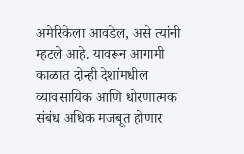अमेरिकेला आवडेल, असे त्यांनी म्हटले आहे. यावरून आगामी काळात दोन्ही देशांमधील व्यावसायिक आणि धोरणात्मक संबंध अधिक मजबूत होणार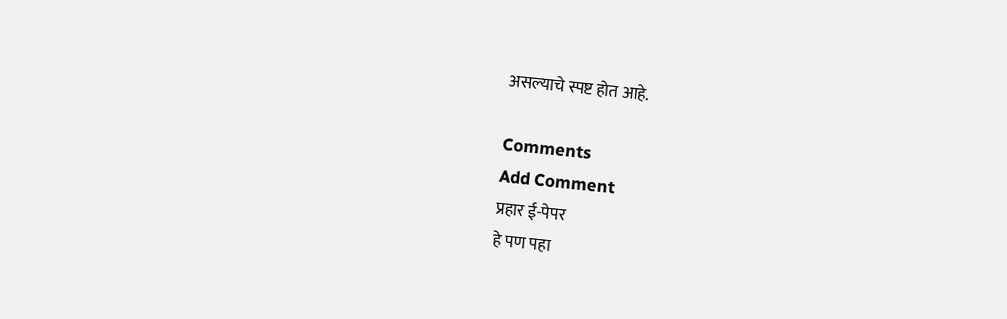असल्याचे स्पष्ट होत आहे.

Comments
Add Comment
प्रहार ई-पेपर
हे पण पहा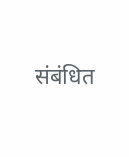संबंधित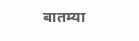बातम्या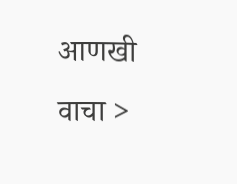आणखी वाचा >